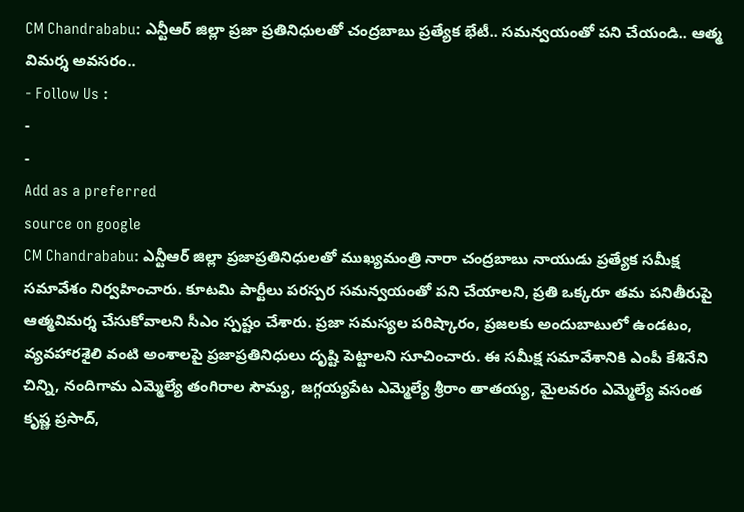CM Chandrababu: ఎన్టీఆర్ జిల్లా ప్రజా ప్రతినిధులతో చంద్రబాబు ప్రత్యేక భేటీ.. సమన్వయంతో పని చేయండి.. ఆత్మ విమర్శ అవసరం..
- Follow Us :
-
-
Add as a preferred
source on google
CM Chandrababu: ఎన్టీఆర్ జిల్లా ప్రజాప్రతినిధులతో ముఖ్యమంత్రి నారా చంద్రబాబు నాయుడు ప్రత్యేక సమీక్ష సమావేశం నిర్వహించారు. కూటమి పార్టీలు పరస్పర సమన్వయంతో పని చేయాలని, ప్రతి ఒక్కరూ తమ పనితీరుపై ఆత్మవిమర్శ చేసుకోవాలని సీఎం స్పష్టం చేశారు. ప్రజా సమస్యల పరిష్కారం, ప్రజలకు అందుబాటులో ఉండటం, వ్యవహారశైలి వంటి అంశాలపై ప్రజాప్రతినిధులు దృష్టి పెట్టాలని సూచించారు. ఈ సమీక్ష సమావేశానికి ఎంపీ కేశినేని చిన్ని, నందిగామ ఎమ్మెల్యే తంగిరాల సౌమ్య, జగ్గయ్యపేట ఎమ్మెల్యే శ్రీరాం తాతయ్య, మైలవరం ఎమ్మెల్యే వసంత కృష్ణ ప్రసాద్,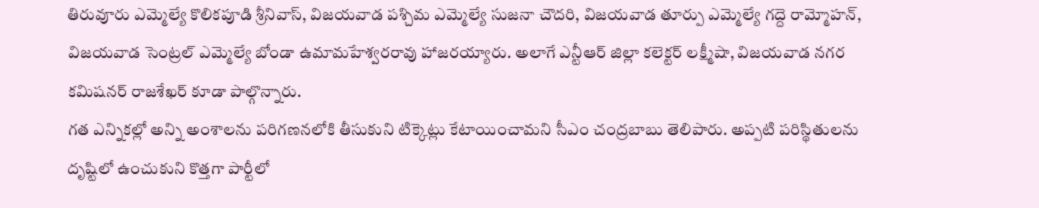తిరువూరు ఎమ్మెల్యే కొలికపూడి శ్రీనివాస్, విజయవాడ పశ్చిమ ఎమ్మెల్యే సుజనా చౌదరి, విజయవాడ తూర్పు ఎమ్మెల్యే గద్దె రామ్మోహన్, విజయవాడ సెంట్రల్ ఎమ్మెల్యే బోండా ఉమామహేశ్వరరావు హాజరయ్యారు. అలాగే ఎన్టీఆర్ జిల్లా కలెక్టర్ లక్ష్మీషా, విజయవాడ నగర కమిషనర్ రాజశేఖర్ కూడా పాల్గొన్నారు.
గత ఎన్నికల్లో అన్ని అంశాలను పరిగణనలోకి తీసుకుని టిక్కెట్లు కేటాయించామని సీఎం చంద్రబాబు తెలిపారు. అప్పటి పరిస్థితులను దృష్టిలో ఉంచుకుని కొత్తగా పార్టీలో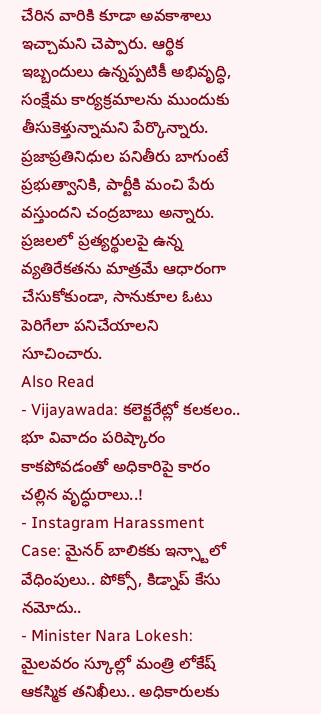చేరిన వారికి కూడా అవకాశాలు ఇచ్చామని చెప్పారు. ఆర్థిక ఇబ్బందులు ఉన్నప్పటికీ అభివృద్ధి, సంక్షేమ కార్యక్రమాలను ముందుకు తీసుకెళ్తున్నామని పేర్కొన్నారు. ప్రజాప్రతినిధుల పనితీరు బాగుంటే ప్రభుత్వానికి, పార్టీకి మంచి పేరు వస్తుందని చంద్రబాబు అన్నారు. ప్రజలలో ప్రత్యర్థులపై ఉన్న వ్యతిరేకతను మాత్రమే ఆధారంగా చేసుకోకుండా, సానుకూల ఓటు పెరిగేలా పనిచేయాలని సూచించారు.
Also Read
- Vijayawada: కలెక్టరేట్లో కలకలం.. భూ వివాదం పరిష్కారం కాకపోవడంతో అధికారిపై కారం చల్లిన వృద్ధురాలు..!
- Instagram Harassment Case: మైనర్ బాలికకు ఇన్స్టాలో వేధింపులు.. పోక్సో, కిడ్నాప్ కేసు నమోదు..
- Minister Nara Lokesh: మైలవరం స్కూల్లో మంత్రి లోకేష్ ఆకస్మిక తనిఖీలు.. అధికారులకు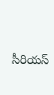సీరియస్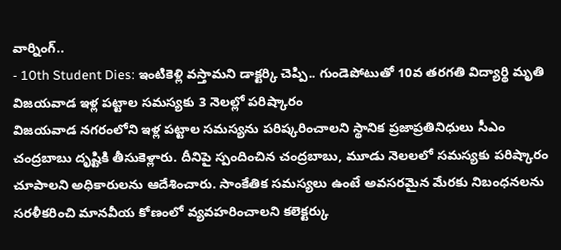వార్నింగ్..
- 10th Student Dies: ఇంటికెళ్లి వస్తామని డాక్టర్కి చెప్పి.. గుండెపోటుతో 10వ తరగతి విద్యార్థి మృతి
విజయవాడ ఇళ్ల పట్టాల సమస్యకు 3 నెలల్లో పరిష్కారం
విజయవాడ నగరంలోని ఇళ్ల పట్టాల సమస్యను పరిష్కరించాలని స్థానిక ప్రజాప్రతినిధులు సీఎం చంద్రబాబు దృష్టికి తీసుకెళ్లారు. దీనిపై స్పందించిన చంద్రబాబు, మూడు నెలలలో సమస్యకు పరిష్కారం చూపాలని అధికారులను ఆదేశించారు. సాంకేతిక సమస్యలు ఉంటే అవసరమైన మేరకు నిబంధనలను సరళీకరించి మానవీయ కోణంలో వ్యవహరించాలని కలెక్టర్కు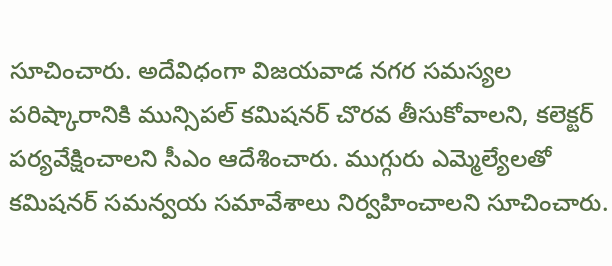సూచించారు. అదేవిధంగా విజయవాడ నగర సమస్యల పరిష్కారానికి మున్సిపల్ కమిషనర్ చొరవ తీసుకోవాలని, కలెక్టర్ పర్యవేక్షించాలని సీఎం ఆదేశించారు. ముగ్గురు ఎమ్మెల్యేలతో కమిషనర్ సమన్వయ సమావేశాలు నిర్వహించాలని సూచించారు.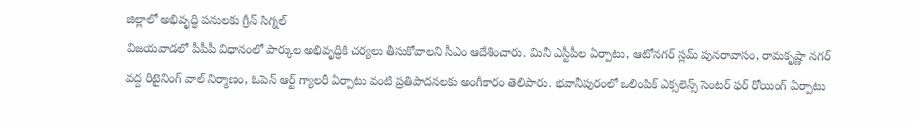జిల్లాలో అభివృద్ధి పనులకు గ్రీన్ సిగ్నల్
విజయవాడలో పీపీపీ విధానంలో పార్కుల అభివృద్ధికి చర్యలు తీసుకోవాలని సీఎం ఆదేశించారు. మినీ ఎస్టీపీల ఏర్పాటు, ఆటోనగర్ స్లమ్ పునరావాసం, రామకృష్ణా నగర్ వద్ద రిటైనింగ్ వాల్ నిర్మాణం, ఓపెన్ ఆర్ట్ గ్యాలరీ ఏర్పాటు వంటి ప్రతిపాదనలకు అంగీకారం తెలిపారు. భవానీపురంలో ఒలింపిక్ ఎక్సలెన్స్ సెంటర్ ఫర్ రోయింగ్ ఏర్పాటు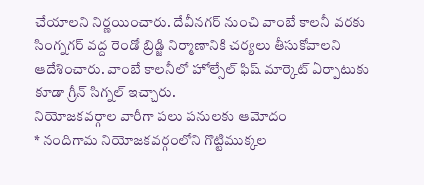చేయాలని నిర్ణయించారు. దేవీనగర్ నుంచి వాంబే కాలనీ వరకు సింగ్నగర్ వద్ద రెండో బ్రిడ్జి నిర్మాణానికి చర్యలు తీసుకోవాలని ఆదేశించారు. వాంబే కాలనీలో హోల్సేల్ ఫిష్ మార్కెట్ ఏర్పాటుకు కూడా గ్రీన్ సిగ్నల్ ఇచ్చారు.
నియోజకవర్గాల వారీగా పలు పనులకు ఆమోదం
* నందిగామ నియోజకవర్గంలోని గొట్టిముక్కల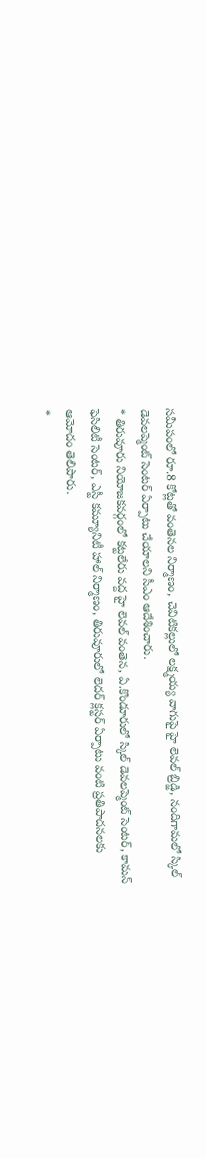సమీపంలో రూ.8 కోట్లతో వంతెనల నిర్మాణం, చెవిటికల్లులో లక్ష్మయ్య వాగుపై హై లెవల్ బ్రిడ్జి, నందిగామలో స్కిల్ డెవలప్మెంట్ సెంటర్ ఏర్పాటు చేయాలని సీఎం ఆదేశించారు.
* తిరువూరు నియోజకవర్గంలో కట్టలేరు వద్ద హై లెవల్ వంతెన, ఏ.కొండూరులో స్కిల్ డెవలప్మెంట్ సెంటర్, కామన్ ఫెసిలిటీ సెంటర్, ఎస్టీ కమ్యూనిటీ హాల్ నిర్మాణం, తిరువూరులో లెదర్ క్లస్టర్ ఏర్పాటు వంటి ప్రతిపాదనలకు ఆమోదం తెలిపారు.
*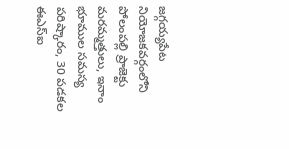జగ్గయ్యపేట నియోజకవర్గంలోని పోలంపల్లి ప్రాజెక్టు మరమ్మత్తులు, ఇనాం భూముల సమస్య పరిష్కారం, 30 పడకల ఈఎస్ఐ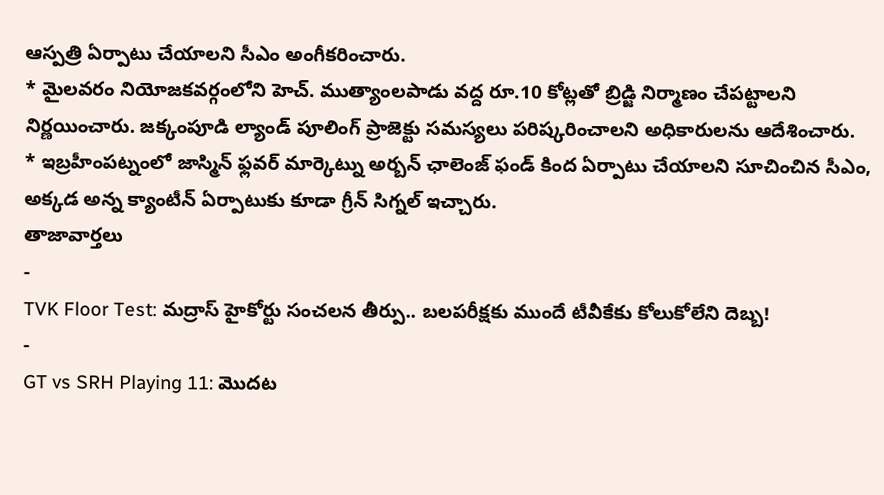ఆస్పత్రి ఏర్పాటు చేయాలని సీఎం అంగీకరించారు.
* మైలవరం నియోజకవర్గంలోని హెచ్. ముత్యాంలపాడు వద్ద రూ.10 కోట్లతో బ్రిడ్జి నిర్మాణం చేపట్టాలని నిర్ణయించారు. జక్కంపూడి ల్యాండ్ పూలింగ్ ప్రాజెక్టు సమస్యలు పరిష్కరించాలని అధికారులను ఆదేశించారు.
* ఇబ్రహీంపట్నంలో జాస్మిన్ ఫ్లవర్ మార్కెట్ను అర్బన్ ఛాలెంజ్ ఫండ్ కింద ఏర్పాటు చేయాలని సూచించిన సీఎం, అక్కడ అన్న క్యాంటీన్ ఏర్పాటుకు కూడా గ్రీన్ సిగ్నల్ ఇచ్చారు.
తాజావార్తలు
-
TVK Floor Test: మద్రాస్ హైకోర్టు సంచలన తీర్పు.. బలపరీక్షకు ముందే టీవీకేకు కోలుకోలేని దెబ్బ!
-
GT vs SRH Playing 11: మొదట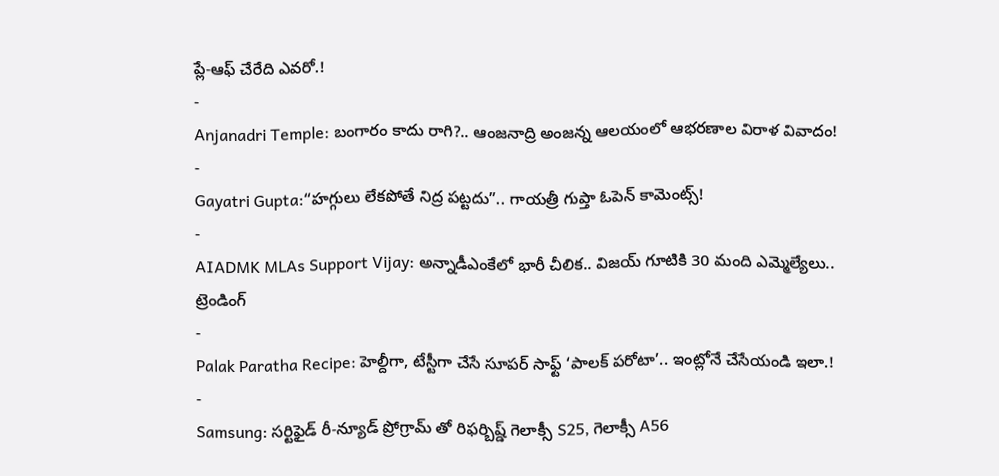ప్లే-ఆఫ్ చేరేది ఎవరో.!
-
Anjanadri Temple: బంగారం కాదు రాగి?.. ఆంజనాద్రి అంజన్న ఆలయంలో ఆభరణాల విరాళ వివాదం!
-
Gayatri Gupta:“హగ్గులు లేకపోతే నిద్ర పట్టదు”.. గాయత్రీ గుప్తా ఓపెన్ కామెంట్స్!
-
AIADMK MLAs Support Vijay: అన్నాడీఎంకేలో భారీ చీలిక.. విజయ్ గూటికి 30 మంది ఎమ్మెల్యేలు..
ట్రెండింగ్
-
Palak Paratha Recipe: హెల్దీగా, టేస్టీగా చేసే సూపర్ సాఫ్ట్ ‘పాలక్ పరోటా’.. ఇంట్లోనే చేసేయండి ఇలా.!
-
Samsung: సర్టిఫైడ్ రీ-న్యూడ్ ప్రోగ్రామ్ తో రిఫర్బిష్డ్ గెలాక్సీ S25, గెలాక్సీ A56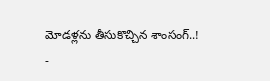మోడళ్లను తీసుకొచ్చిన శాంసంగ్..!
-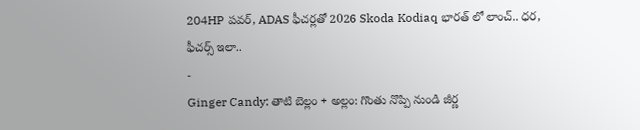204HP పవర్, ADAS ఫీచర్లతో 2026 Skoda Kodiaq భారత్ లో లాంచ్.. ధర, ఫీచర్స్ ఇలా..
-
Ginger Candy: తాటి బెల్లం + అల్లం: గొంతు నొప్పి నుండి జీర్ణ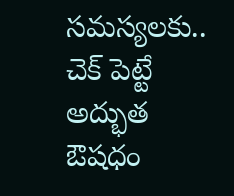సమస్యలకు.. చెక్ పెట్టే అద్భుత ఔషధం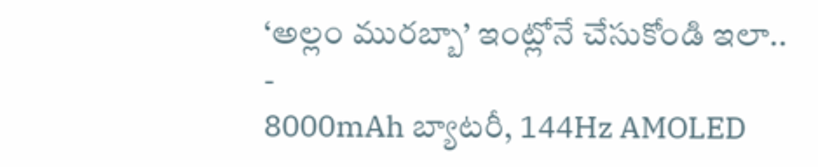‘అల్లం మురబ్బా’ ఇంట్లోనే చేసుకోండి ఇలా..
-
8000mAh బ్యాటరీ, 144Hz AMOLED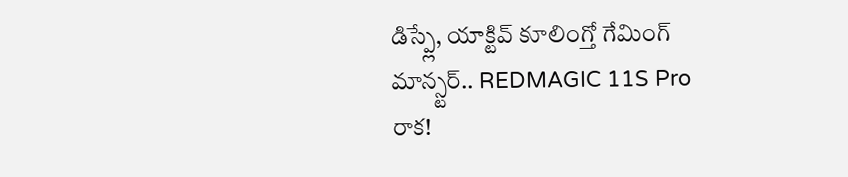డిస్ప్లే, యాక్టివ్ కూలింగ్తో గేమింగ్ మాన్స్టర్.. REDMAGIC 11S Pro రాక!